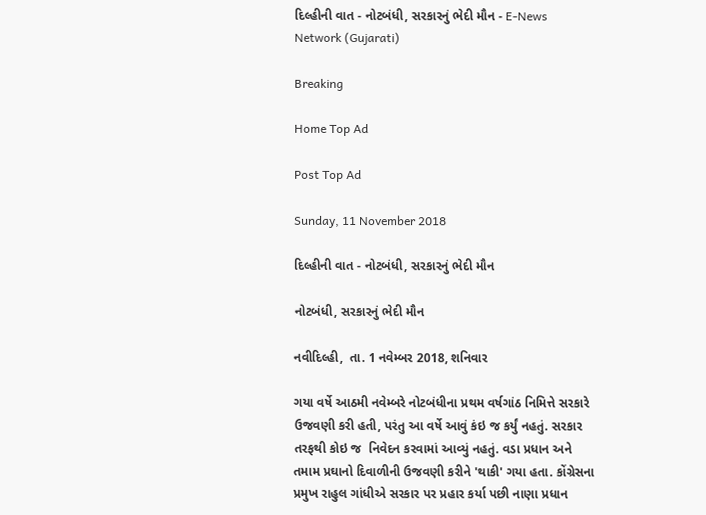દિલ્હીની વાત - નોટબંધી, સરકારનું ભેદી મૌન - E-News Network (Gujarati)

Breaking

Home Top Ad

Post Top Ad

Sunday, 11 November 2018

દિલ્હીની વાત - નોટબંધી, સરકારનું ભેદી મૌન

નોટબંધી, સરકારનું ભેદી મૌન

નવીદિલ્હી,  તા. 1 નવેમ્બર 2018, શનિવાર

ગયા વર્ષે આઠમી નવેમ્બરે નોટબંધીના પ્રથમ વર્ષગાંઠ નિમિત્તે સરકારે ઉજવણી કરી હતી, પરંતુ આ વર્ષે આવું કંઇ જ કર્યું નહતું. સરકાર તરફથી કોઇ જ  નિવેદન કરવામાં આવ્યું નહતું. વડા પ્રધાન અને તમામ પ્રઘાનો દિવાળીની ઉજવણી કરીને 'થાકી' ગયા હતા. કોંગ્રેસના પ્રમુખ રાહુલ ગાંધીએ સરકાર પર પ્રહાર કર્યા પછી નાણા પ્રધાન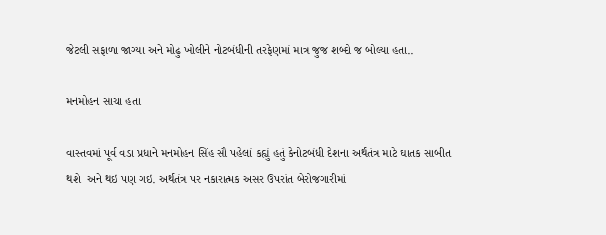જેટલી સફાળા જાગ્યા અને મોઢુ ખોલીને નોટબંધીની તરફેણમાં માત્ર જુજ શબ્દો જ બોલ્યા હતા..

મનમોહન સાચા હતા

વાસ્તવમાં પૂર્વ વડા પ્રધાને મનમોહન સિંહ સૌ પહેલાં કહ્યું હતું કેનોટબંધી દેશના અર્થતંત્ર માટે ઘાતક સાબીત થશે  અને થઇ પણ ગઇ. અર્થતંત્ર પર નકારાત્મક અસર ઉપરાંત બેરોજગારીમાં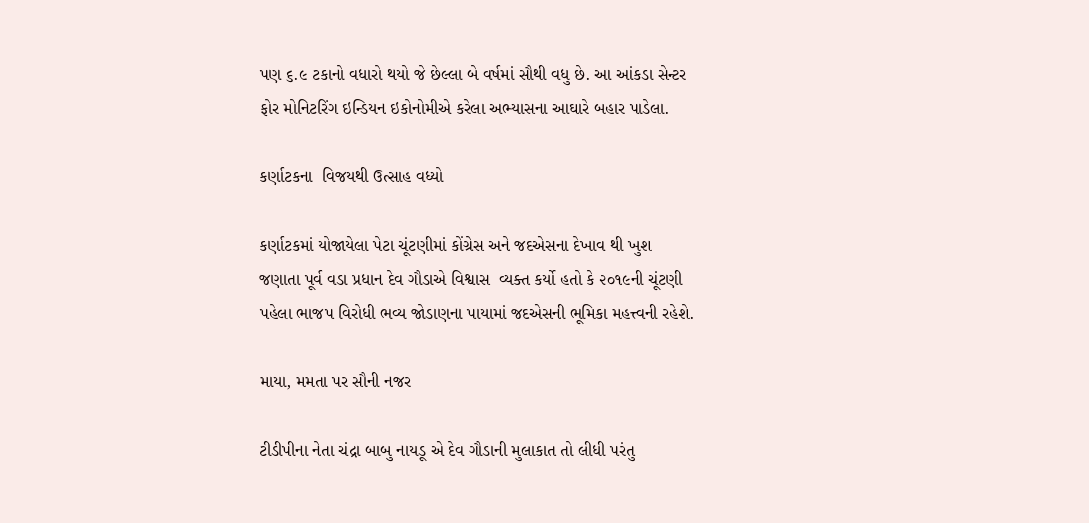પણ ૬.૯ ટકાનો વધારો થયો જે છેલ્લા બે વર્ષમાં સૌથી વધુ છે. આ આંકડા સેન્ટર ફોર મોનિટરિંગ ઇન્ડિયન ઇકોનોમીએ કરેલા અભ્યાસના આઘારે બહાર પાડેલા.

કર્ણાટકના  વિજયથી ઉત્સાહ વધ્યો

કર્ણાટકમાં યોજાયેલા પેટા ચૂંટણીમાં કોંગ્રેસ અને જદએસના દેખાવ થી ખુશ જણાતા પૂર્વ વડા પ્રધાન દેવ ગૌડાએ વિશ્વાસ  વ્યક્ત કર્યો હતો કે ૨૦૧૯ની ચૂંટણી પહેલા ભાજપ વિરોધી ભવ્ય જોડાણના પાયામાં જદએસની ભૂમિકા મહત્ત્વની રહેશે.

માયા, મમતા પર સૌની નજર

ટીડીપીના નેતા ચંદ્રા બાબુ નાયડૂ એ દેવ ગૌડાની મુલાકાત તો લીધી પરંતુ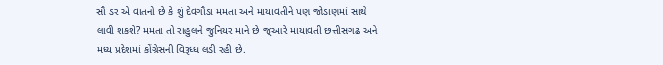સૌ ડર એ વાતનો છે કે શું દેવગૌડા મમતા અને માયાવતીને પણ જોડાણમાં સાથે લાવી શકશે? મમતા તો રાહુલને જુનિયર માને છે જ્આરે માયાવતી છત્તીસગઢ અને મધ્ય પ્રદેશમાં કોંગ્રેસની વિરૂધ્ધ લડી રહી છે.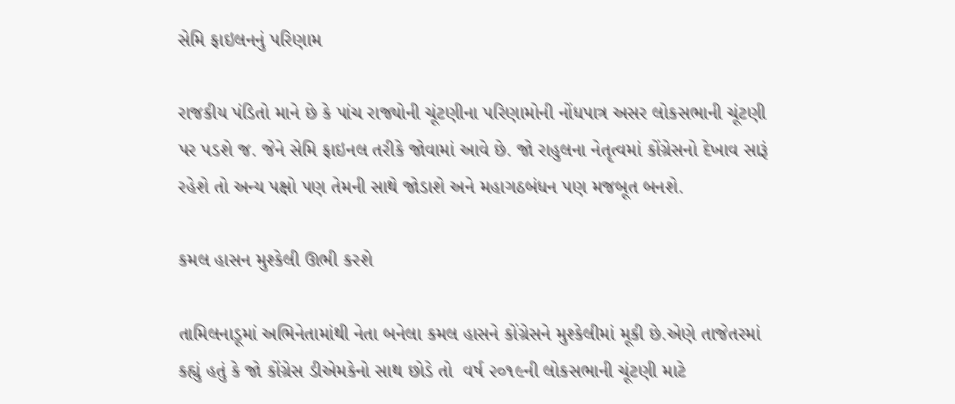સેમિ ફાઇલનનું પરિણામ

રાજકીય પંડિતો માને છે કે પાંચ રાજ્યોની ચૂંટણીના પરિણામોની નોંધપાત્ર અસર લોકસભાની ચૂંટણી પર પડશે જ. જેને સેમિ ફાઇનલ તરીકે જોવામાં આવે છે. જો રાહુલના નેતૃત્વમાં કોંગ્રેસનો દેખાવ સારૂં રહેશે તો અન્ય પક્ષો પણ તેમની સાથે જોડાશે અને મહાગઠબંધન પણ મજબૂત બનશે.

કમલ હાસન મુશ્કેલી ઊભી કરશે

તામિલનાડૂમાં અભિનેતામાંથી નેતા બનેલા કમલ હાસને કોંગ્રેસને મુશ્કેલીમાં મૂકી છે.એણે તાજેતરમાં કહ્યું હતું કે જો કોંગ્રેસ ડીએમકેનો સાથ છોડે તો  વર્ષ ૨૦૧૯ની લોકસભાની ચૂંટણી માટે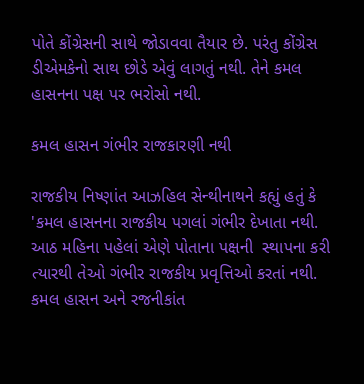પોતે કોંગ્રેસની સાથે જોડાવવા તૈયાર છે. પરંતુ કોંગ્રેસ ડીએમકેનો સાથ છોડે એવું લાગતું નથી. તેને કમલ હાસનના પક્ષ પર ભરોસો નથી.

કમલ હાસન ગંભીર રાજકારણી નથી

રાજકીય નિષ્ણાંત આઝહિલ સેન્થીનાથને કહ્યું હતું કે 'કમલ હાસનના રાજકીય પગલાં ગંભીર દેખાતા નથી. આઠ મહિના પહેલાં એણે પોતાના પક્ષની  સ્થાપના કરી ત્યારથી તેઓ ગંભીર રાજકીય પ્રવૃત્તિઓ કરતાં નથી. કમલ હાસન અને રજનીકાંત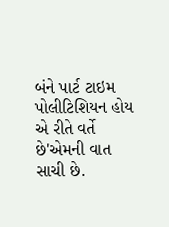બંને પાર્ટ ટાઇમ પોલીટિશિયન હોય એ રીતે વર્તે છે'એમની વાત સાચી છે.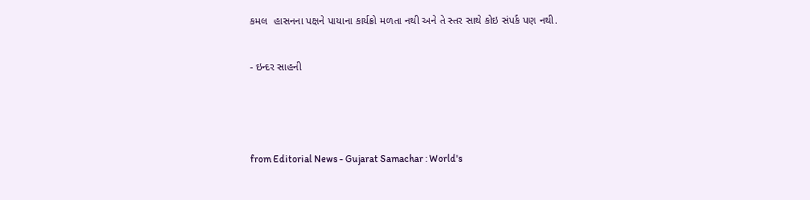કમલ  હાસનના પક્ષને પાયાના કાર્યક્રો મળતા નથી અને તે સ્તર સાથે કોઇ સંપર્ક પણ નથી.

- ઇન્દર સાહની



from Editorial News - Gujarat Samachar : World's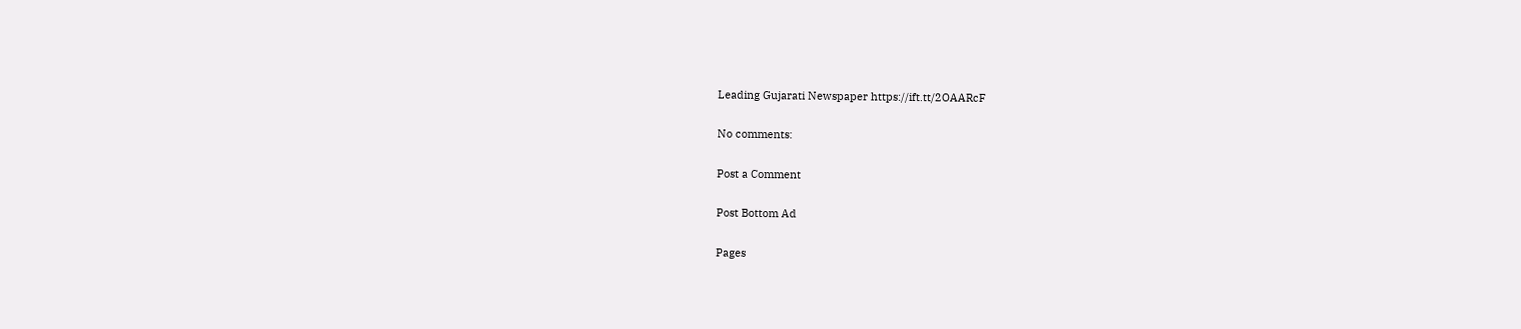Leading Gujarati Newspaper https://ift.tt/2OAARcF

No comments:

Post a Comment

Post Bottom Ad

Pages